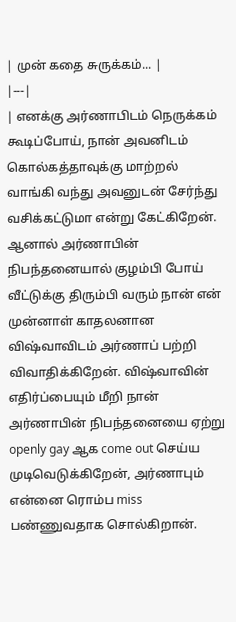| முன் கதை சுருக்கம்... |
|---|
| எனக்கு அர்ணாபிடம் நெருக்கம் கூடிப்போய், நான் அவனிடம் கொல்கத்தாவுக்கு மாற்றல் வாங்கி வந்து அவனுடன் சேர்ந்து வசிக்கட்டுமா என்று கேட்கிறேன். ஆனால் அர்ணாபின் நிபந்தனையால் குழம்பி போய் வீட்டுக்கு திரும்பி வரும் நான் என் முன்னாள் காதலனான விஷ்வாவிடம் அர்ணாப் பற்றி விவாதிக்கிறேன். விஷ்வாவின் எதிர்ப்பையும் மீறி நான் அர்ணாபின் நிபந்தனையை ஏற்று openly gay ஆக come out செய்ய முடிவெடுக்கிறேன், அர்ணாபும் என்னை ரொம்ப miss பண்ணுவதாக சொல்கிறான்.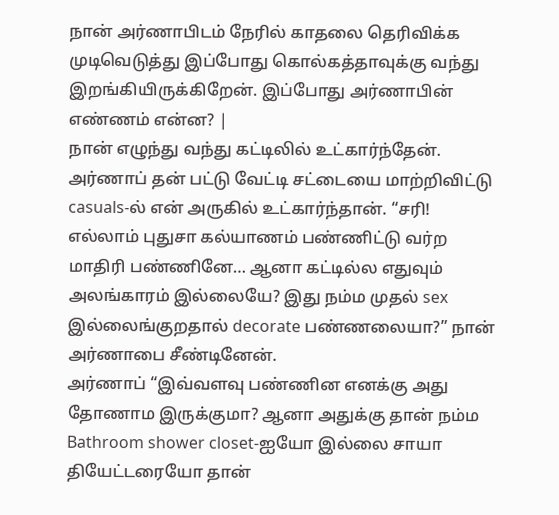நான் அர்ணாபிடம் நேரில் காதலை தெரிவிக்க முடிவெடுத்து இப்போது கொல்கத்தாவுக்கு வந்து இறங்கியிருக்கிறேன். இப்போது அர்ணாபின் எண்ணம் என்ன? |
நான் எழுந்து வந்து கட்டிலில் உட்கார்ந்தேன். அர்ணாப் தன் பட்டு வேட்டி சட்டையை மாற்றிவிட்டு casuals-ல் என் அருகில் உட்கார்ந்தான். “சரி! எல்லாம் புதுசா கல்யாணம் பண்ணிட்டு வர்ற மாதிரி பண்ணினே… ஆனா கட்டில்ல எதுவும் அலங்காரம் இல்லையே? இது நம்ம முதல் sex இல்லைங்குறதால் decorate பண்ணலையா?” நான் அர்ணாபை சீண்டினேன்.
அர்ணாப் “இவ்வளவு பண்ணின எனக்கு அது தோணாம இருக்குமா? ஆனா அதுக்கு தான் நம்ம Bathroom shower closet-ஐயோ இல்லை சாயா தியேட்டரையோ தான்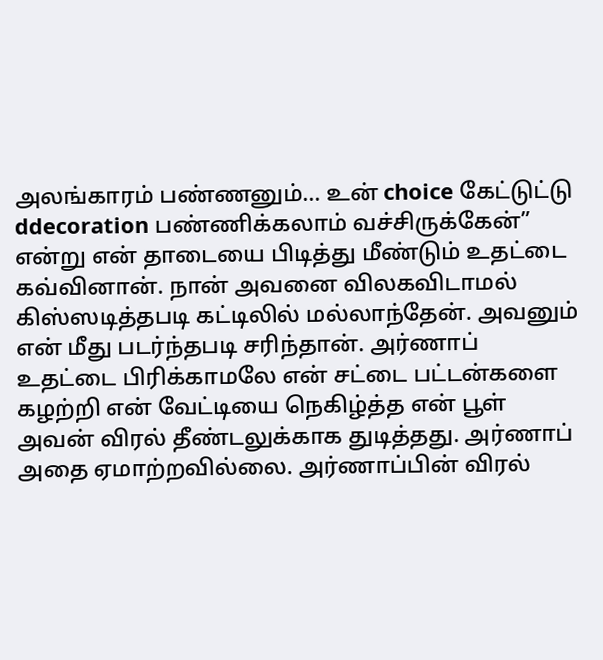அலங்காரம் பண்ணனும்… உன் choice கேட்டுட்டு ddecoration பண்ணிக்கலாம் வச்சிருக்கேன்” என்று என் தாடையை பிடித்து மீண்டும் உதட்டை கவ்வினான். நான் அவனை விலகவிடாமல் கிஸ்ஸடித்தபடி கட்டிலில் மல்லாந்தேன். அவனும் என் மீது படர்ந்தபடி சரிந்தான். அர்ணாப் உதட்டை பிரிக்காமலே என் சட்டை பட்டன்களை கழற்றி என் வேட்டியை நெகிழ்த்த என் பூள் அவன் விரல் தீண்டலுக்காக துடித்தது. அர்ணாப் அதை ஏமாற்றவில்லை. அர்ணாப்பின் விரல்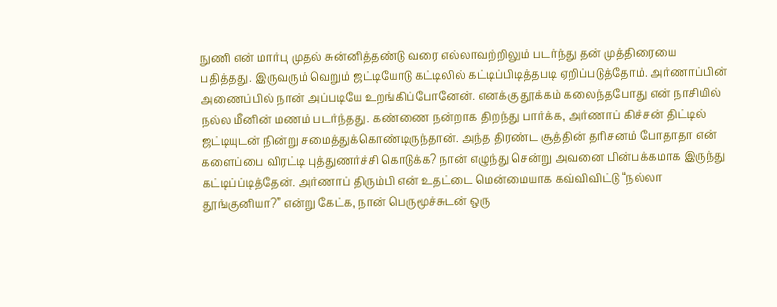நுணி என் மார்பு முதல் சுன்னித்தண்டு வரை எல்லாவற்றிலும் படர்ந்து தன் முத்திரையை பதித்தது. இருவரும் வெறும் ஜட்டியோடு கட்டிலில் கட்டிப்பிடித்தபடி ஏறிப்படுத்தோம். அர்ணாப்பின் அணைப்பில் நான் அப்படியே உறங்கிப்போனேன். எனக்கு தூக்கம் கலைந்தபோது என் நாசியில் நல்ல மீனின் மணம் படர்ந்தது. கண்ணை நன்றாக திறந்து பார்க்க, அர்ணாப் கிச்சன் திட்டில் ஜட்டியுடன் நின்று சமைத்துக்கொண்டிருந்தான். அந்த திரண்ட சூத்தின் தரிசனம் போதாதா என் களைப்பை விரட்டி புத்துணர்ச்சி கொடுக்க? நான் எழுந்து சென்று அவனை பின்பக்கமாக இருந்து கட்டிப்ப்டித்தேன். அர்ணாப் திரும்பி என் உதட்டை மென்மையாக கவ்விவிட்டு “நல்லா தூங்குனியா?” என்று கேட்க, நான் பெருமூச்சுடன் ஒரு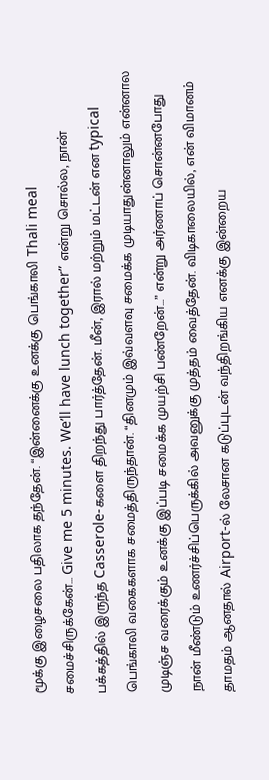மூக்கு இழைசலை பதிலாக தந்தேன். “இன்னைக்கு உனக்கு பெங்காலி Thali meal சமைச்சிருக்கேன்… Give me 5 minutes. We’ll have lunch together” என்று சொல்ல, நான் பக்கத்தில் இருந்த Casserole-களை திறந்து பார்த்தேன். மீன், இரால் மற்றும் மட்டன் என typical பெங்காலி வகைகளாக சமைத்திருந்தான். “தினமும் இவ்வளவு சமைக்க முடியாதுன்னாலும் என்னால முடிஞ்ச வரைக்கும் உனக்கு இப்படி சமைக்க முயற்சி பண்றேன்…” என்று அர்ணாப் சொன்னபோது நான் மீண்டும் உணர்ச்சிப்பெருக்கில் அவனுக்கு முத்தம் வைத்தேன். விடிகாலையில், என் விமானம் தாமதம் ஆனதால் Airport-ல் லேசான கடுப்புடன் வந்திறங்கிய எனக்கு இன்றைய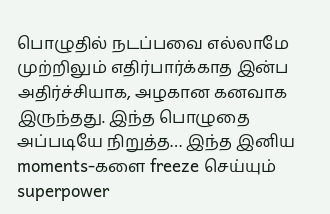பொழுதில் நடப்பவை எல்லாமே முற்றிலும் எதிர்பார்க்காத இன்ப அதிர்ச்சியாக, அழகான கனவாக இருந்தது. இந்த பொழுதை அப்படியே நிறுத்த… இந்த இனிய moments-களை freeze செய்யும் superpower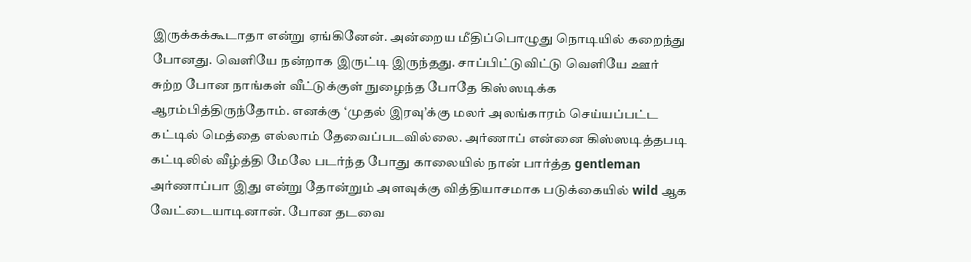இருக்கக்கூடாதா என்று ஏங்கினேன். அன்றைய மீதிப்பொழுது நொடியில் கறைந்து போனது. வெளியே நன்றாக இருட்டி இருந்தது. சாப்பிட்டுவிட்டு வெளியே ஊர் சுற்ற போன நாங்கள் வீட்டுக்குள் நுழைந்த போதே கிஸ்ஸடிக்க ஆரம்பித்திருந்தோம். எனக்கு ‘முதல் இரவு’க்கு மலர் அலங்காரம் செய்யப்பட்ட கட்டில் மெத்தை எல்லாம் தேவைப்படவில்லை. அர்ணாப் என்னை கிஸ்ஸடித்தபடி கட்டிலில் வீழ்த்தி மேலே படர்ந்த போது காலையில் நான் பார்த்த gentleman அர்ணாப்பா இது என்று தோன்றும் அளவுக்கு வித்தியாசமாக படுக்கையில் wild ஆக வேட்டையாடினான். போன தடவை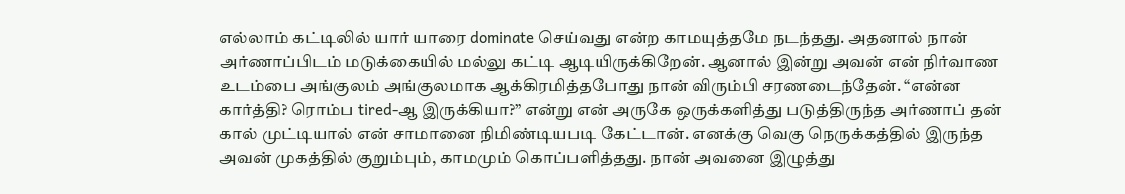எல்லாம் கட்டிலில் யார் யாரை dominate செய்வது என்ற காமயுத்தமே நடந்தது. அதனால் நான் அர்ணாப்பிடம் மடுக்கையில் மல்லு கட்டி ஆடியிருக்கிறேன். ஆனால் இன்று அவன் என் நிர்வாண உடம்பை அங்குலம் அங்குலமாக ஆக்கிரமித்தபோது நான் விரும்பி சரணடைந்தேன். “என்ன கார்த்தி? ரொம்ப tired-ஆ இருக்கியா?” என்று என் அருகே ஒருக்களித்து படுத்திருந்த அர்ணாப் தன் கால் முட்டியால் என் சாமானை நிமிண்டியபடி கேட்டான். எனக்கு வெகு நெருக்கத்தில் இருந்த அவன் முகத்தில் குறும்பும், காமமும் கொப்பளித்தது. நான் அவனை இழுத்து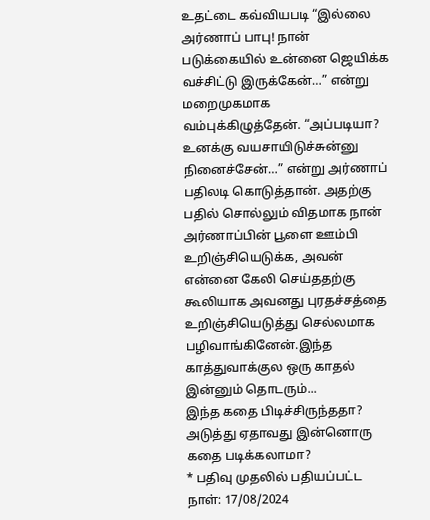உதட்டை கவ்வியபடி “இல்லை அர்ணாப் பாபு! நான் படுக்கையில் உன்னை ஜெயிக்க வச்சிட்டு இருக்கேன்…” என்று மறைமுகமாக வம்புக்கிழுத்தேன். “அப்படியா? உனக்கு வயசாயிடுச்சுன்னு நினைச்சேன்…” என்று அர்ணாப் பதிலடி கொடுத்தான். அதற்கு பதில் சொல்லும் விதமாக நான் அர்ணாப்பின் பூளை ஊம்பி உறிஞ்சியெடுக்க, அவன் என்னை கேலி செய்ததற்கு கூலியாக அவனது புரதச்சத்தை உறிஞ்சியெடுத்து செல்லமாக பழிவாங்கினேன்.இந்த காத்துவாக்குல ஒரு காதல் இன்னும் தொடரும்...
இந்த கதை பிடிச்சிருந்ததா? அடுத்து ஏதாவது இன்னொரு கதை படிக்கலாமா?
* பதிவு முதலில் பதியப்பட்ட நாள்: 17/08/2024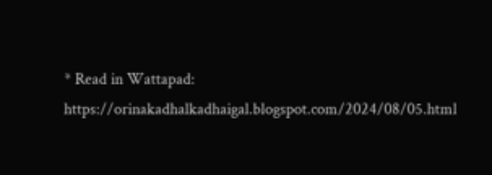* Read in Wattapad: https://orinakadhalkadhaigal.blogspot.com/2024/08/05.html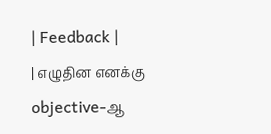| Feedback |
| எழுதின எனக்கு objective-ஆ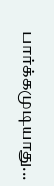பார்க்கமுடியாது...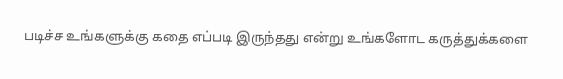படிச்ச உங்களுக்கு கதை எப்படி இருந்தது என்று உங்களோட கருத்துக்களை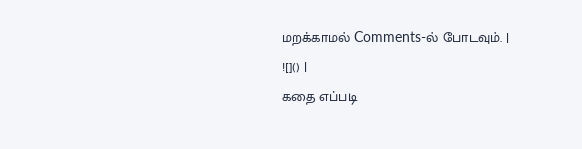மறக்காமல் Comments-ல் போடவும். |
![]() |
கதை எப்படி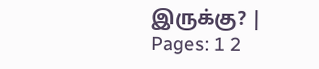இருக்கு? |
Pages: 1 2